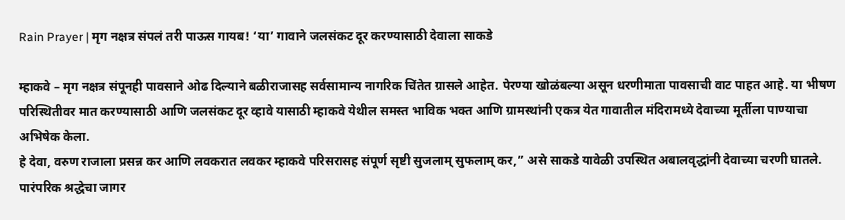Rain Prayer | मृग नक्षत्र संपलं तरी पाऊस गायब! ‘या’ गावाने जलसंकट दूर करण्यासाठी देवाला साकडे

म्हाकवे – मृग नक्षत्र संपूनही पावसाने ओढ दिल्याने बळीराजासह सर्वसामान्य नागरिक चिंतेत ग्रासले आहेत. पेरण्या खोळंबल्या असून धरणीमाता पावसाची वाट पाहत आहे. या भीषण परिस्थितीवर मात करण्यासाठी आणि जलसंकट दूर व्हावे यासाठी म्हाकवे येथील समस्त भाविक भक्त आणि ग्रामस्थांनी एकत्र येत गावातील मंदिरामध्ये देवाच्या मूर्तीला पाण्याचा अभिषेक केला.
हे देवा, वरुण राजाला प्रसन्न कर आणि लवकरात लवकर म्हाकवे परिसरासह संपूर्ण सृष्टी सुजलाम् सुफलाम् कर,” असे साकडे यावेळी उपस्थित अबालवृद्धांनी देवाच्या चरणी घातले.
पारंपरिक श्रद्धेचा जागर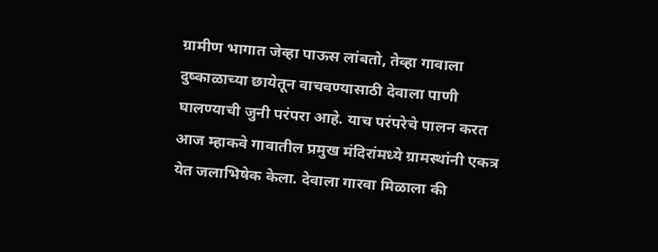ग्रामीण भागात जेव्हा पाऊस लांबतो, तेव्हा गावाला दुष्काळाच्या छायेतून वाचवण्यासाठी देवाला पाणी घालण्याची जुनी परंपरा आहे. याच परंपरेचे पालन करत आज म्हाकवे गावातील प्रमुख मंदिरांमध्ये ग्रामस्थांनी एकत्र येत जलाभिषेक केला. देवाला गारवा मिळाला की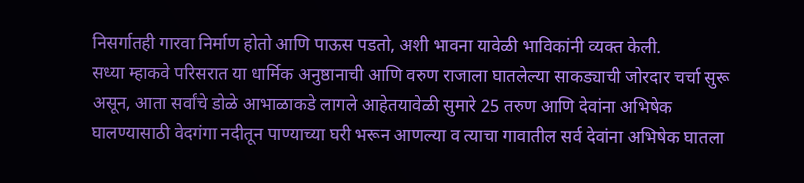निसर्गातही गारवा निर्माण होतो आणि पाऊस पडतो, अशी भावना यावेळी भाविकांनी व्यक्त केली.
सध्या म्हाकवे परिसरात या धार्मिक अनुष्ठानाची आणि वरुण राजाला घातलेल्या साकड्याची जोरदार चर्चा सुरू असून, आता सर्वांचे डोळे आभाळाकडे लागले आहेतयावेळी सुमारे 25 तरुण आणि देवांना अभिषेक घालण्यासाठी वेदगंगा नदीतून पाण्याच्या घरी भरून आणल्या व त्याचा गावातील सर्व देवांना अभिषेक घातला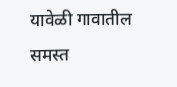यावेळी गावातील समस्त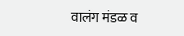वालंग मंडळ व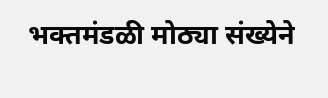भक्तमंडळी मोठ्या संख्येने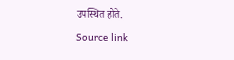उपस्थित होते.
Source link